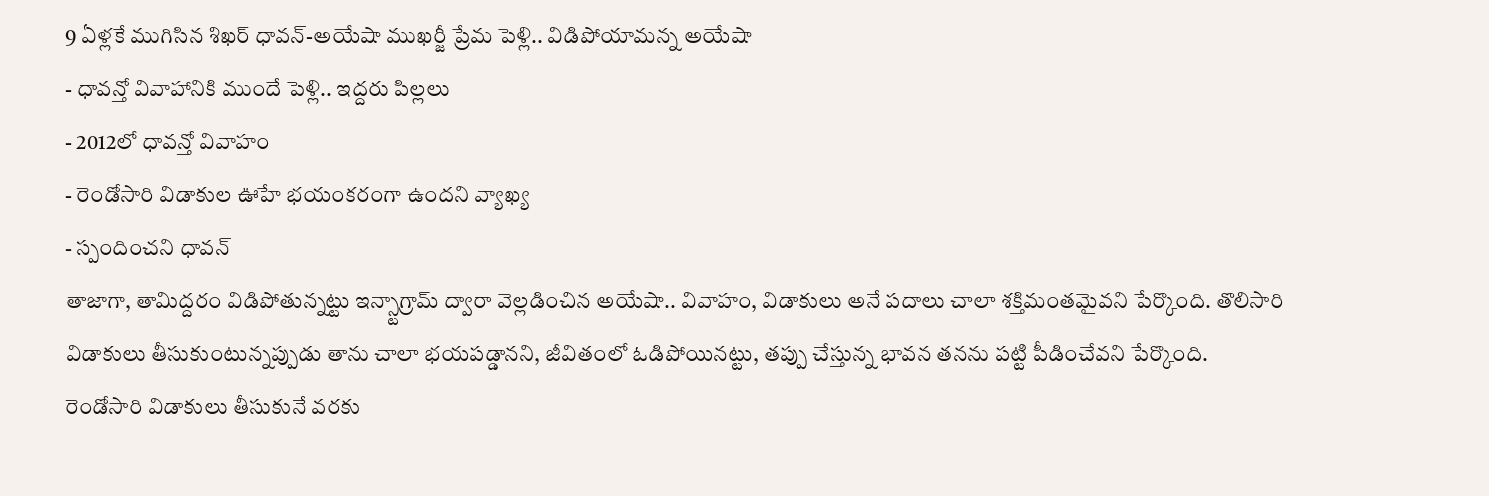9 ఏళ్లకే ముగిసిన శిఖర్ ధావన్-అయేషా ముఖర్జీ ప్రేమ పెళ్లి.. విడిపోయామన్న అయేషా
- ధావన్తో వివాహానికి ముందే పెళ్లి.. ఇద్దరు పిల్లలు
- 2012లో ధావన్తో వివాహం
- రెండోసారి విడాకుల ఊహే భయంకరంగా ఉందని వ్యాఖ్య
- స్పందించని ధావన్
తాజాగా, తామిద్దరం విడిపోతున్నట్టు ఇన్స్టాగ్రామ్ ద్వారా వెల్లడించిన అయేషా.. వివాహం, విడాకులు అనే పదాలు చాలా శక్తిమంతమైవని పేర్కొంది. తొలిసారి విడాకులు తీసుకుంటున్నప్పుడు తాను చాలా భయపడ్డానని, జీవితంలో ఓడిపోయినట్టు, తప్పు చేస్తున్న భావన తనను పట్టి పీడించేవని పేర్కొంది.
రెండోసారి విడాకులు తీసుకునే వరకు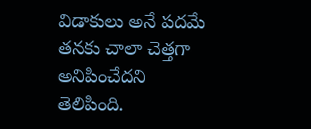విడాకులు అనే పదమే తనకు చాలా చెత్తగా అనిపించేదని తెలిపింది.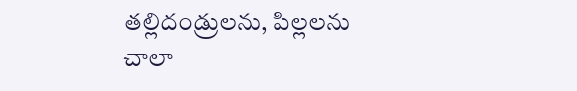తల్లిదండ్రులను, పిల్లలను చాలా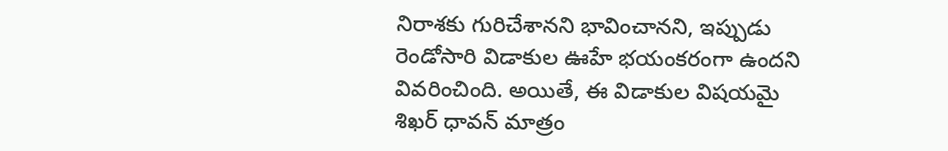నిరాశకు గురిచేశానని భావించానని, ఇప్పుడు రెండోసారి విడాకుల ఊహే భయంకరంగా ఉందని వివరించింది. అయితే, ఈ విడాకుల విషయమై శిఖర్ ధావన్ మాత్రం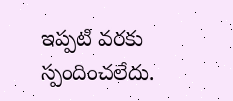ఇప్పటి వరకు స్పందించలేదు.